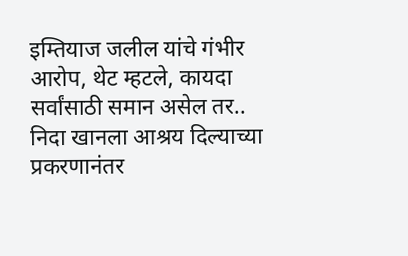इम्तियाज जलील यांचे गंभीर आरोप, थेट म्हटले, कायदा सर्वांसाठी समान असेल तर..
निदा खानला आश्रय दिल्याच्या प्रकरणानंतर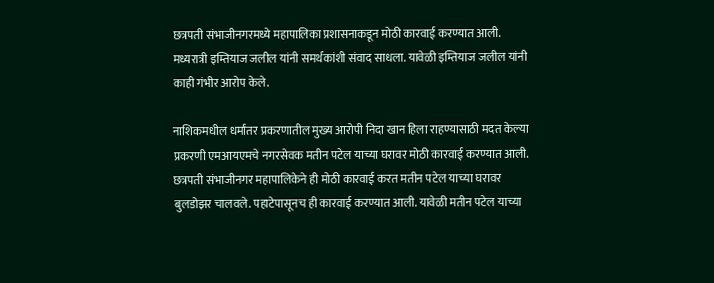छत्रपती संभाजीनगरमध्ये महापालिका प्रशासनाकडून मोठी कारवाई करण्यात आली. मध्यरात्री इम्तियाज जलील यांनी समर्थकांशी संवाद साधला. यावेळी इम्तियाज जलील यांनी काही गंभीर आरोप केले.

नाशिकमधील धर्मांतर प्रकरणातील मुख्य आरोपी निदा खान हिला राहण्यासाठी मदत केल्या प्रकरणी एमआयएमचे नगरसेवक मतीन पटेल याच्या घरावर मोठी कारवाई करण्यात आली. छत्रपती संभाजीनगर महापालिकेने ही मोठी कारवाई करत मतीन पटेल याच्या घरावर बुलडोझर चालवले. पहाटेपासूनच ही कारवाई करण्यात आली. यावेळी मतीन पटेल याच्या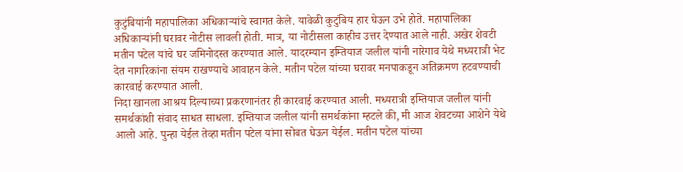कुटुंबियांनी महापालिका अधिकाऱ्यांचे स्वागत केले. यावेळी कुटुंबिय हार घेऊन उभे होते. महापालिका अधिकाऱ्यांनी घरावर नोटीस लावली होती. मात्र, या नोटीसला काहीच उत्तर देण्यात आले नाही. अखेर शेवटी मतीन पटेल यांचे घर जमिनोदस्त करण्यात आले. यादरम्यान इम्तियाज जलील यांनी नारेगाव येथे मध्यरात्री भेट देत नागरिकांना संयम राखण्याचे आवाहन केले. मतीन पटेल यांच्या घरावर मनपाकडून अतिक्रमण हटवण्याची कारवाई करण्यात आली.
निदा खानला आश्रय दिल्याच्या प्रकरणानंतर ही कारवाई करण्यात आली. मध्यरात्री इम्तियाज जलील यांनी समर्थकांशी संवाद साधत साधला. इम्तियाज जलील यांनी समर्थकांना म्हटले की, मी आज शेवटच्या आशेने येथे आलो आहे. पुन्हा येईल तेव्हा मतीन पटेल यांना सोबत घेऊन येईल. मतीन पटेल यांच्या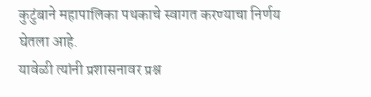कुटुंबाने महापालिका पथकाचे स्वागत करण्याचा निर्णय घेतला आहे.
यावेळी त्यांनी प्रशासनावर प्रश्न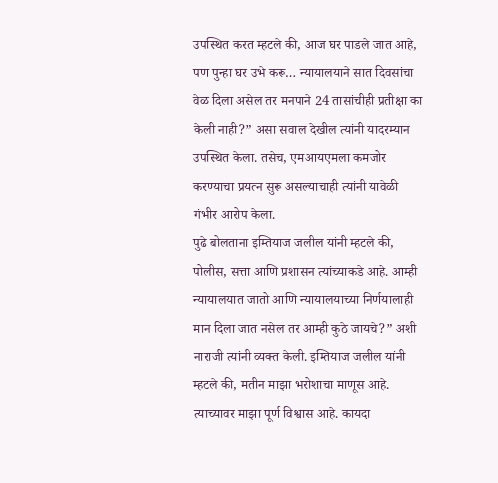उपस्थित करत म्हटले की, आज घर पाडले जात आहे, पण पुन्हा घर उभे करू… न्यायालयाने सात दिवसांचा वेळ दिला असेल तर मनपाने 24 तासांचीही प्रतीक्षा का केली नाही?” असा सवाल देखील त्यांनी यादरम्यान उपस्थित केला. तसेच, एमआयएमला कमजोर करण्याचा प्रयत्न सुरू असल्याचाही त्यांनी यावेळी गंभीर आरोप केला.
पुढे बोलताना इम्तियाज जलील यांनी म्हटले की, पोलीस, सत्ता आणि प्रशासन त्यांच्याकडे आहे. आम्ही न्यायालयात जातो आणि न्यायालयाच्या निर्णयालाही मान दिला जात नसेल तर आम्ही कुठे जायचे?” अशी नाराजी त्यांनी व्यक्त केली. इम्तियाज जलील यांनी म्हटले की, मतीन माझा भरोशाचा माणूस आहे. त्याच्यावर माझा पूर्ण विश्वास आहे. कायदा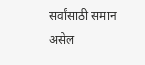सर्वांसाठी समान असेल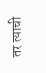तर त्याची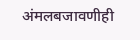अंमलबजावणीही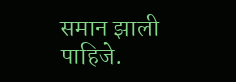समान झाली पाहिजे.